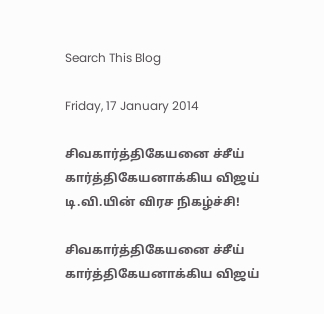Search This Blog

Friday, 17 January 2014

சிவகார்த்திகேயனை ச்சீய் கார்த்திகேயனாக்கிய விஜய் டி.வி.யின் விரச நிகழ்ச்சி!

சிவகார்த்திகேயனை ச்சீய் கார்த்திகேயனாக்கிய விஜய்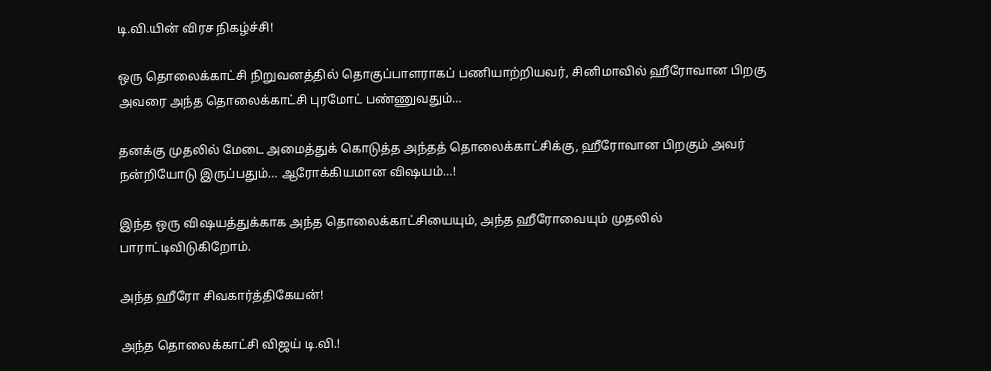டி.வி.யின் விரச நிகழ்ச்சி!

ஒரு தொலைக்காட்சி நிறுவனத்தில் தொகுப்பாளராகப் பணியாற்றியவர், சினிமாவில் ஹீரோவான பிறகு அவரை அந்த தொலைக்காட்சி புரமோட் பண்ணுவதும்…

தனக்கு முதலில் மேடை அமைத்துக் கொடுத்த அந்தத் தொலைக்காட்சிக்கு, ஹீரோவான பிறகும் அவர் நன்றியோடு இருப்பதும்… ஆரோக்கியமான விஷயம்…!

இந்த ஒரு விஷயத்துக்காக அந்த தொலைக்காட்சியையும், அந்த ஹீரோவையும் முதலில் பாராட்டிவிடுகிறோம்.

அந்த ஹீரோ சிவகார்த்திகேயன்!

அந்த தொலைக்காட்சி விஜய் டி.வி.!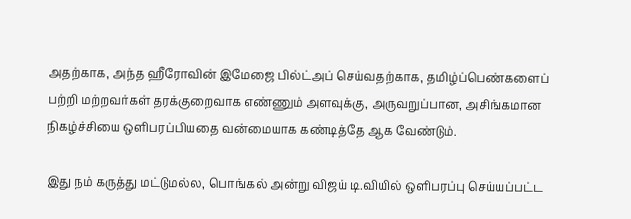அதற்காக, அந்த ஹீரோவின் இமேஜை பில்ட்அப் செய்வதற்காக, தமிழ்ப்பெண்களைப் பற்றி மற்றவர்கள் தரக்குறைவாக எண்ணும் அளவுக்கு, அருவறுப்பான, அசிங்கமான நிகழ்ச்சியை ஒளிபரப்பியதை வன்மையாக கண்டித்தே ஆக வேண்டும்.

இது நம் கருத்து மட்டுமல்ல, பொங்கல் அன்று விஜய் டி.வியில் ஒளிபரப்பு செய்யப்பட்ட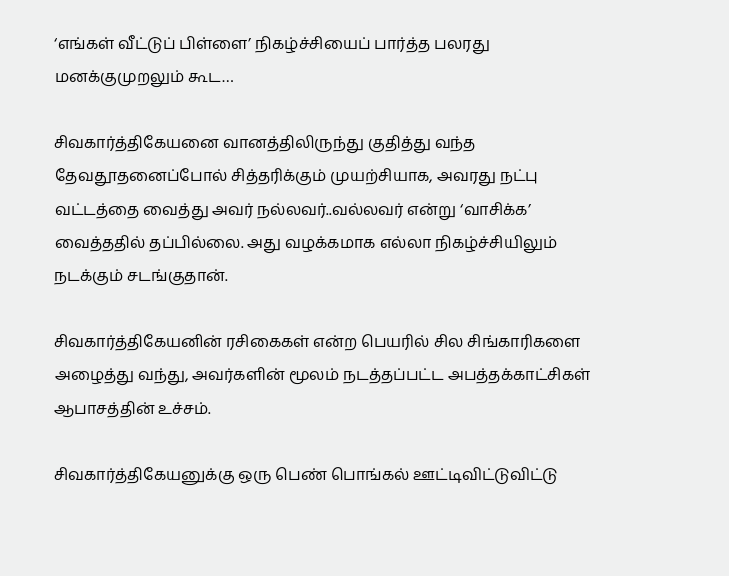‘எங்கள் வீட்டுப் பிள்ளை’ நிகழ்ச்சியைப் பார்த்த பலரது மனக்குமுறலும் கூட…

சிவகார்த்திகேயனை வானத்திலிருந்து குதித்து வந்த தேவதூதனைப்போல் சித்தரிக்கும் முயற்சியாக, அவரது நட்பு வட்டத்தை வைத்து அவர் நல்லவர்..வல்லவர் என்று ‘வாசிக்க’ வைத்ததில் தப்பில்லை. அது வழக்கமாக எல்லா நிகழ்ச்சியிலும் நடக்கும் சடங்குதான்.

சிவகார்த்திகேயனின் ரசிகைகள் என்ற பெயரில் சில சிங்காரிகளை அழைத்து வந்து, அவர்களின் மூலம் நடத்தப்பட்ட அபத்தக்காட்சிகள் ஆபாசத்தின் உச்சம்.

சிவகார்த்திகேயனுக்கு ஒரு பெண் பொங்கல் ஊட்டிவிட்டுவிட்டு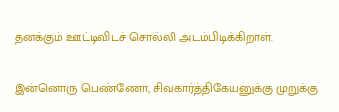தனக்கும் ஊட்டிவிடச் சொல்லி அடம்பிடிக்கிறாள்.

இன்னொரு பெண்ணோ, சிவகார்த்திகேயனுக்கு முறுக்கு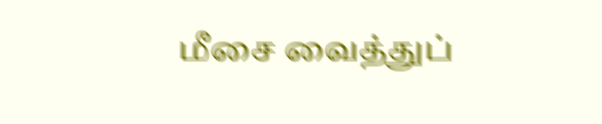மீசை வைத்துப்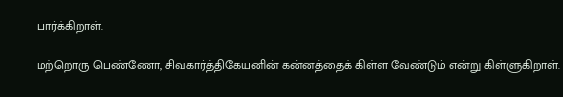பார்க்கிறாள்.

மற்றொரு பெண்ணோ, சிவகார்த்திகேயனின் கன்னத்தைக் கிள்ள வேண்டும் என்று கிள்ளுகிறாள்.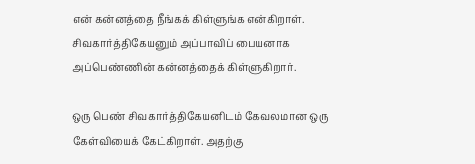என் கன்னத்தை நீங்கக் கிள்ளுங்க என்கிறாள். சிவகார்த்திகேயனும் அப்பாவிப் பையனாக அப்பெண்ணின் கன்னத்தைக் கிள்ளுகிறார்.

ஒரு பெண் சிவகார்த்திகேயனிடம் கேவலமான ஒரு கேள்வியைக் கேட்கிறாள். அதற்கு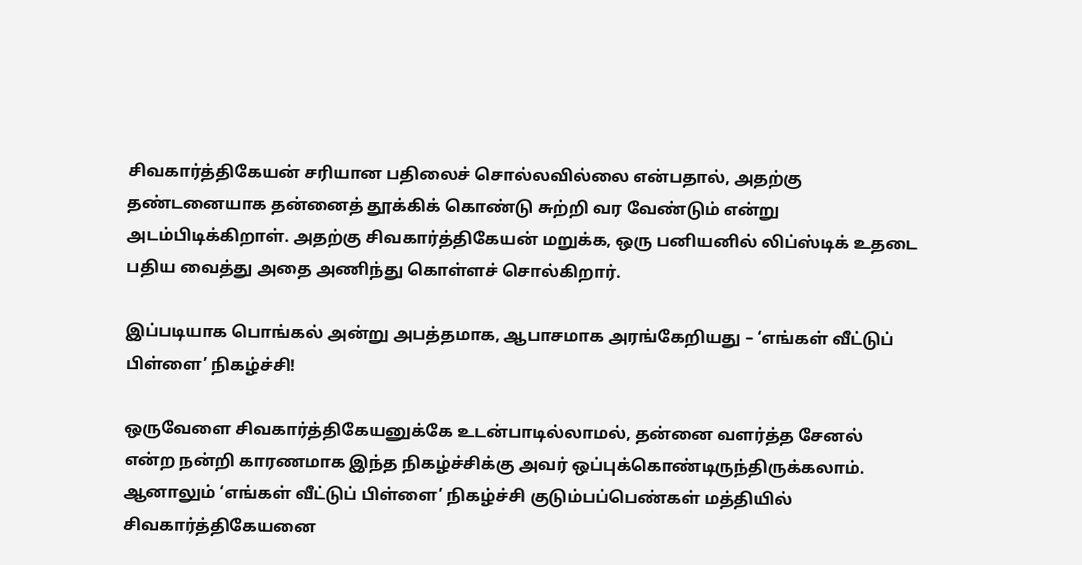சிவகார்த்திகேயன் சரியான பதிலைச் சொல்லவில்லை என்பதால், அதற்கு தண்டனையாக தன்னைத் தூக்கிக் கொண்டு சுற்றி வர வேண்டும் என்று அடம்பிடிக்கிறாள். அதற்கு சிவகார்த்திகேயன் மறுக்க, ஒரு பனியனில் லிப்ஸ்டிக் உதடை பதிய வைத்து அதை அணிந்து கொள்ளச் சொல்கிறார்.

இப்படியாக பொங்கல் அன்று அபத்தமாக, ஆபாசமாக அரங்கேறியது – ‘எங்கள் வீட்டுப் பிள்ளை’ நிகழ்ச்சி!

ஒருவேளை சிவகார்த்திகேயனுக்கே உடன்பாடில்லாமல், தன்னை வளர்த்த சேனல் என்ற நன்றி காரணமாக இந்த நிகழ்ச்சிக்கு அவர் ஒப்புக்கொண்டிருந்திருக்கலாம். ஆனாலும் ‘எங்கள் வீட்டுப் பிள்ளை’ நிகழ்ச்சி குடும்பப்பெண்கள் மத்தியில் சிவகார்த்திகேயனை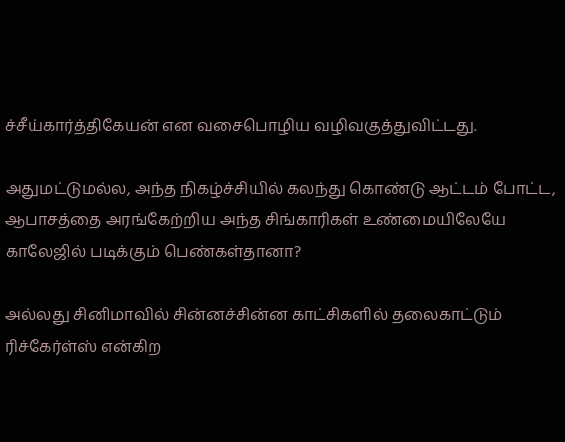ச்சீய்கார்த்திகேயன் என வசைபொழிய வழிவகுத்துவிட்டது.

அதுமட்டுமல்ல, அந்த நிகழ்ச்சியில் கலந்து கொண்டு ஆட்டம் போட்ட, ஆபாசத்தை அரங்கேற்றிய அந்த சிங்காரிகள் உண்மையிலேயே காலேஜில் படிக்கும் பெண்கள்தானா?

அல்லது சினிமாவில் சின்னச்சின்ன காட்சிகளில் தலைகாட்டும் ரிச்கேர்ள்ஸ் என்கிற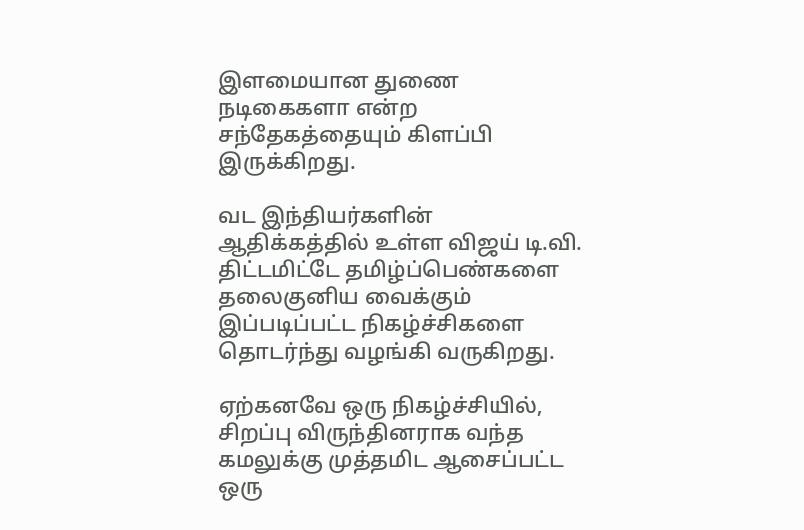இளமையான துணை நடிகைகளா என்ற சந்தேகத்தையும் கிளப்பி இருக்கிறது.

வட இந்தியர்களின் ஆதிக்கத்தில் உள்ள விஜய் டி.வி. திட்டமிட்டே தமிழ்ப்பெண்களை தலைகுனிய வைக்கும் இப்படிப்பட்ட நிகழ்ச்சிகளை தொடர்ந்து வழங்கி வருகிறது.

ஏற்கனவே ஒரு நிகழ்ச்சியில், சிறப்பு விருந்தினராக வந்த கமலுக்கு முத்தமிட ஆசைப்பட்ட ஒரு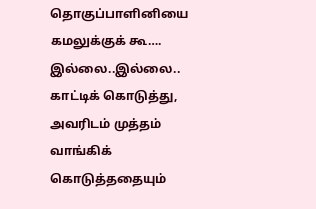தொகுப்பாளினியை கமலுக்குக் கூ…. இல்லை..இல்லை.. காட்டிக் கொடுத்து, அவரிடம் முத்தம் வாங்கிக் கொடுத்ததையும்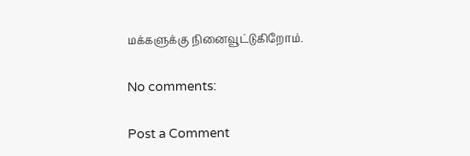மக்களுக்கு நினைவூட்டுகிறோம்.

No comments:

Post a Comment